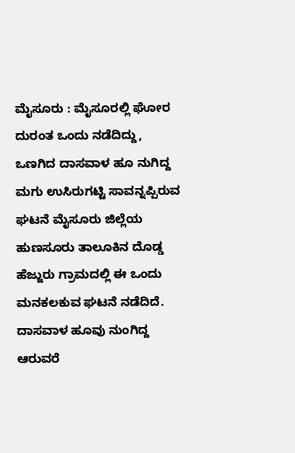ಮೈಸೂರು : ಮೈಸೂರಲ್ಲಿ ಘೋರ ದುರಂತ ಒಂದು ನಡೆದಿದ್ದು, ಒಣಗಿದ ದಾಸವಾಳ ಹೂ ನುಗಿದ್ದ ಮಗು ಉಸಿರುಗಟ್ಟಿ ಸಾವನ್ನಪ್ಪಿರುವ ಘಟನೆ ಮೈಸೂರು ಜಿಲ್ಲೆಯ ಹುಣಸೂರು ತಾಲೂಕಿನ ದೊಡ್ಡ ಹೆಜ್ಜುರು ಗ್ರಾಮದಲ್ಲಿ ಈ ಒಂದು ಮನಕಲಕುವ ಘಟನೆ ನಡೆದಿದೆ.
ದಾಸವಾಳ ಹೂವು ನುಂಗಿದ್ದ ಆರುವರೆ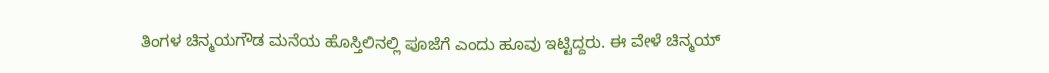ತಿಂಗಳ ಚಿನ್ಮಯಗೌಡ ಮನೆಯ ಹೊಸ್ತಿಲಿನಲ್ಲಿ ಪೂಜೆಗೆ ಎಂದು ಹೂವು ಇಟ್ಟಿದ್ದರು. ಈ ವೇಳೆ ಚಿನ್ಮಯ್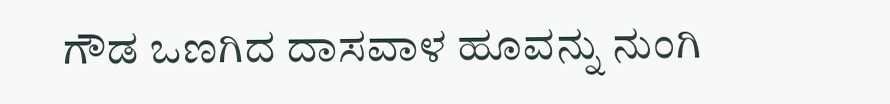ಗೌಡ ಒಣಗಿದ ದಾಸವಾಳ ಹೂವನ್ನು ನುಂಗಿ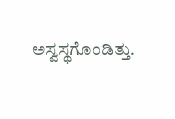ಅಸ್ವಸ್ಥಗೊಂಡಿತ್ತು.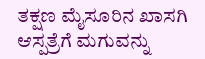ತಕ್ಷಣ ಮೈಸೂರಿನ ಖಾಸಗಿ ಆಸ್ಪತ್ರೆಗೆ ಮಗುವನ್ನು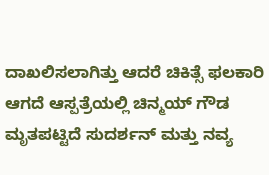ದಾಖಲಿಸಲಾಗಿತ್ತು ಆದರೆ ಚಿಕಿತ್ಸೆ ಫಲಕಾರಿ ಆಗದೆ ಆಸ್ಪತ್ರೆಯಲ್ಲಿ ಚಿನ್ಮಯ್ ಗೌಡ ಮೃತಪಟ್ಟಿದೆ ಸುದರ್ಶನ್ ಮತ್ತು ನವ್ಯ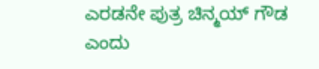ಎರಡನೇ ಪುತ್ರ ಚಿನ್ಮಯ್ ಗೌಡ ಎಂದು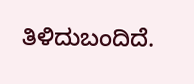ತಿಳಿದುಬಂದಿದೆ.